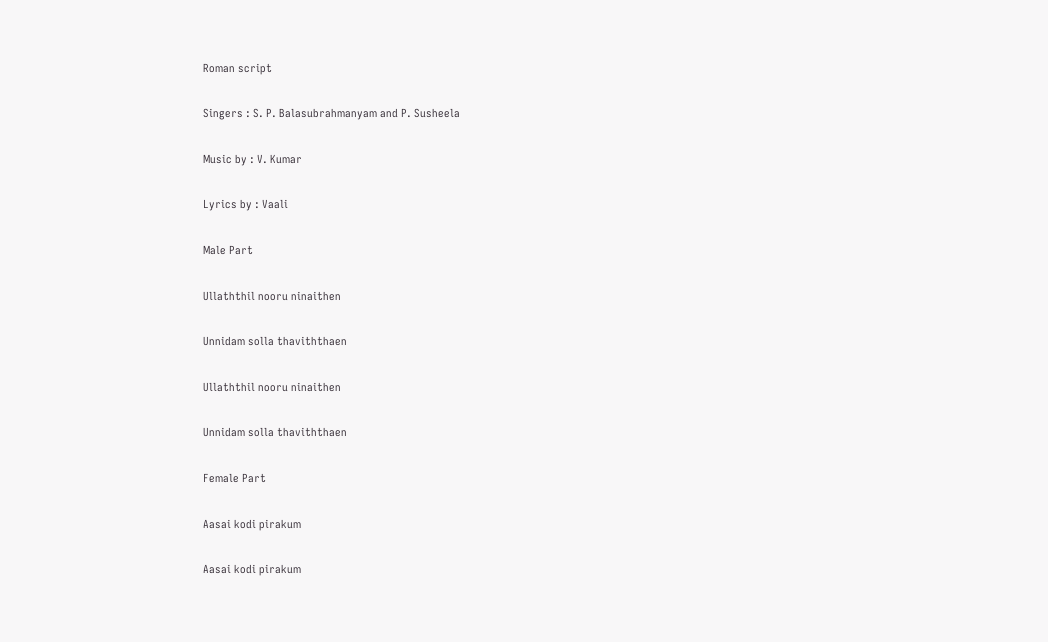Roman script

Singers : S. P. Balasubrahmanyam and P. Susheela

Music by : V. Kumar

Lyrics by : Vaali

Male Part

Ullaththil nooru ninaithen

Unnidam solla thaviththaen

Ullaththil nooru ninaithen

Unnidam solla thaviththaen

Female Part

Aasai kodi pirakum

Aasai kodi pirakum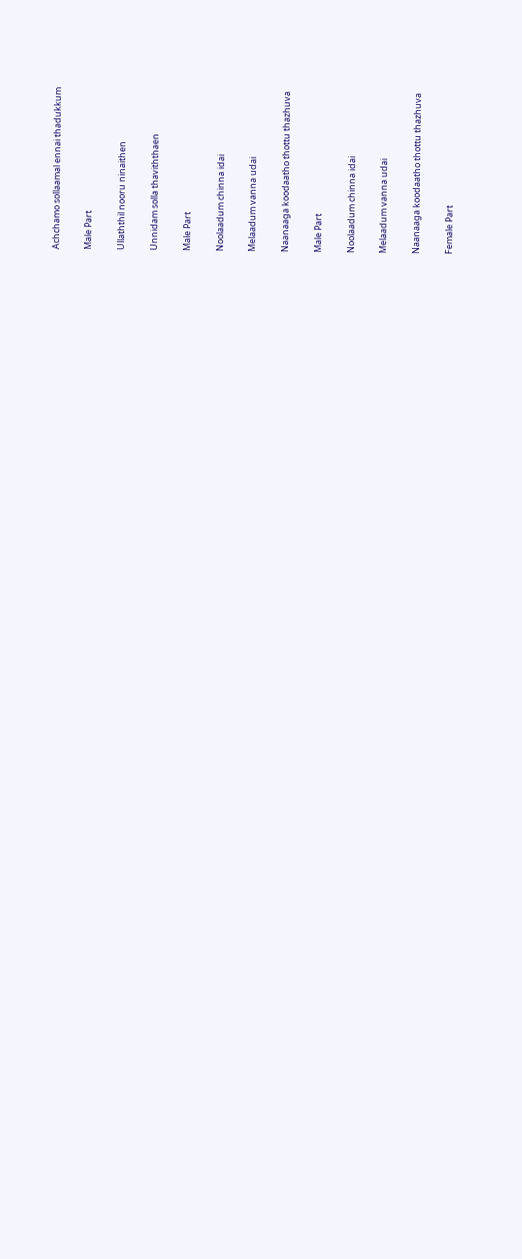Achchamo sollaamal ennai thadukkum

Male Part

Ullaththil nooru ninaithen

Unnidam solla thaviththaen

Male Part

Noolaadum chinna idai

Melaadum vanna udai

Naanaaga koodaatho thottu thazhuva

Male Part

Noolaadum chinna idai

Melaadum vanna udai

Naanaaga koodaatho thottu thazhuva

Female Part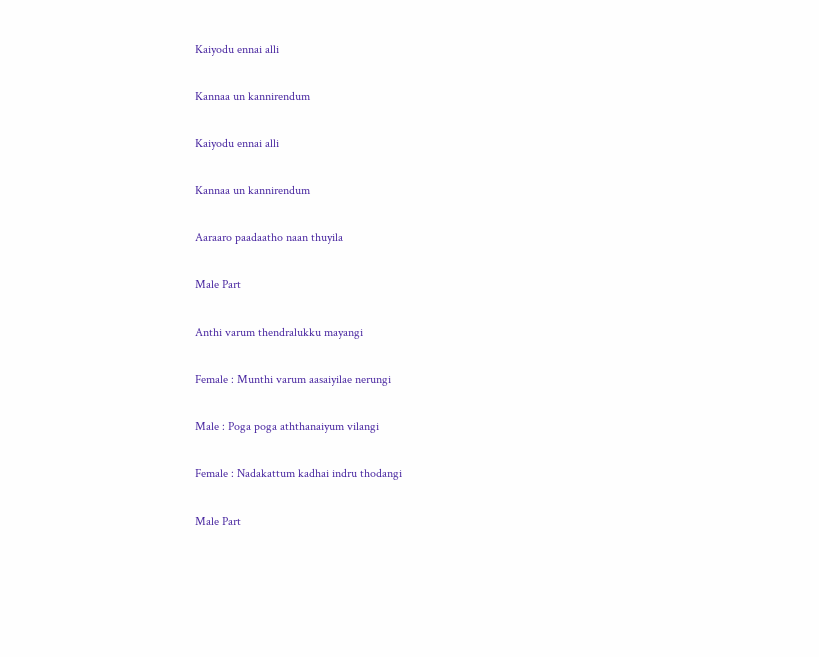Kaiyodu ennai alli

Kannaa un kannirendum

Kaiyodu ennai alli

Kannaa un kannirendum

Aaraaro paadaatho naan thuyila

Male Part

Anthi varum thendralukku mayangi

Female : Munthi varum aasaiyilae nerungi

Male : Poga poga aththanaiyum vilangi

Female : Nadakattum kadhai indru thodangi

Male Part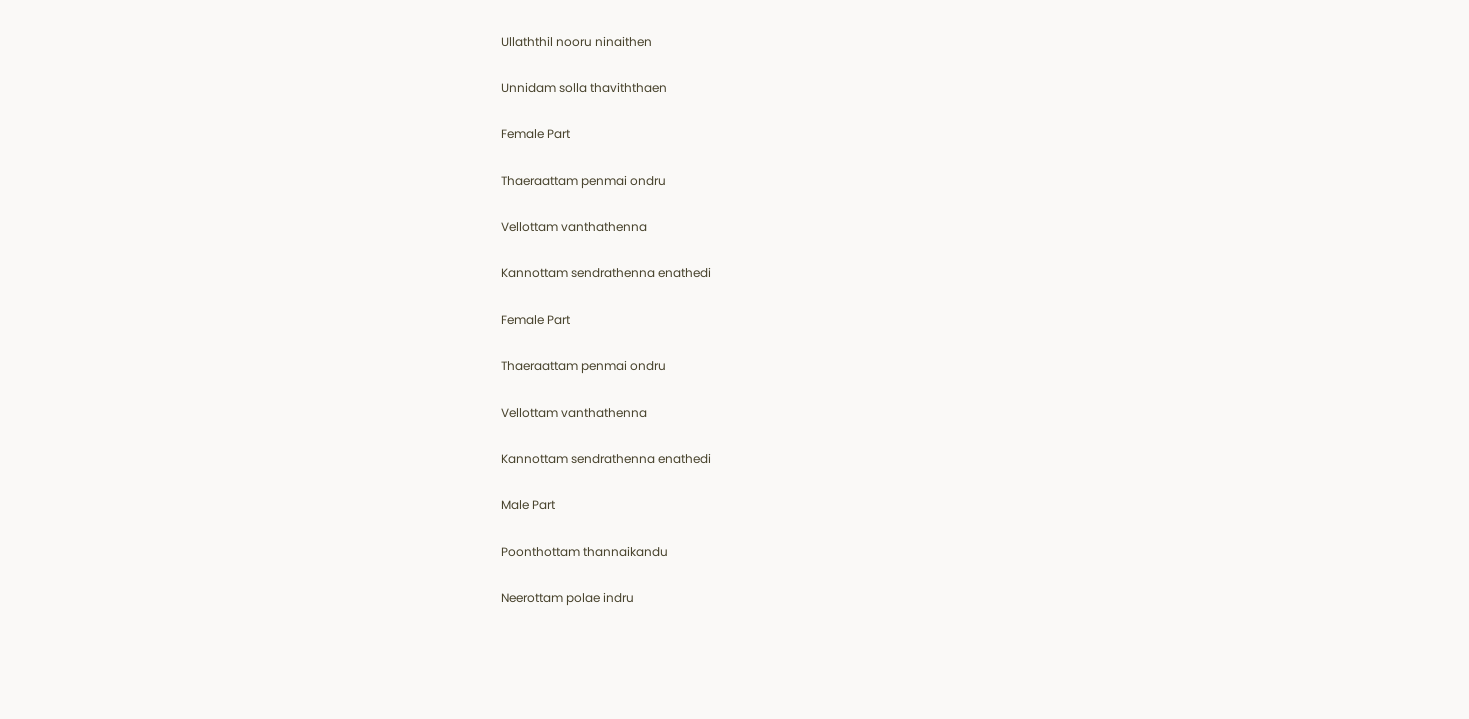Ullaththil nooru ninaithen

Unnidam solla thaviththaen

Female Part

Thaeraattam penmai ondru

Vellottam vanthathenna

Kannottam sendrathenna enathedi

Female Part

Thaeraattam penmai ondru

Vellottam vanthathenna

Kannottam sendrathenna enathedi

Male Part

Poonthottam thannaikandu

Neerottam polae indru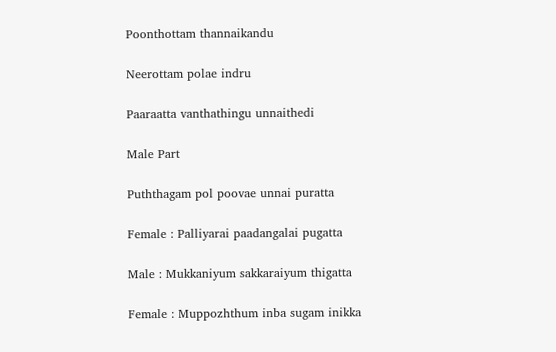Poonthottam thannaikandu

Neerottam polae indru

Paaraatta vanthathingu unnaithedi

Male Part

Puththagam pol poovae unnai puratta

Female : Palliyarai paadangalai pugatta

Male : Mukkaniyum sakkaraiyum thigatta

Female : Muppozhthum inba sugam inikka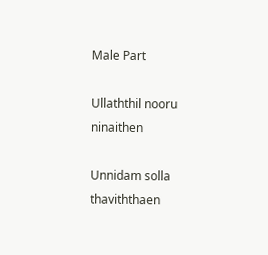Male Part

Ullaththil nooru ninaithen

Unnidam solla thaviththaen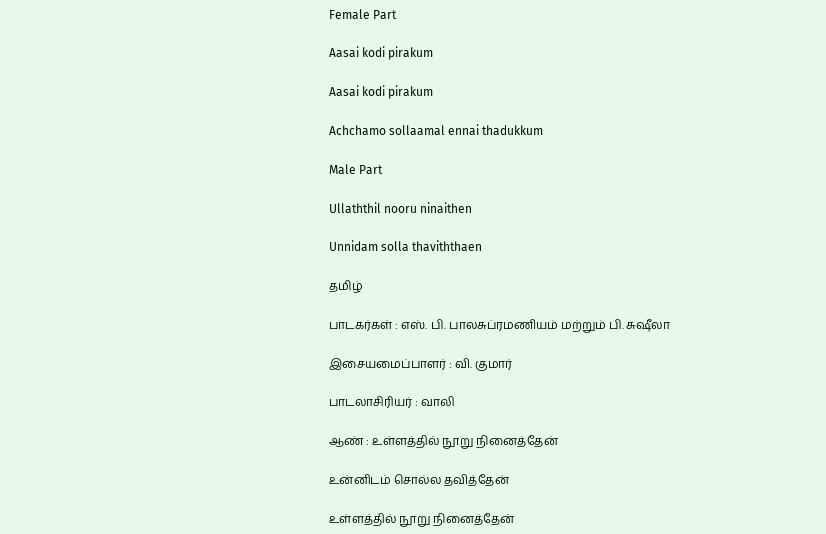Female Part

Aasai kodi pirakum

Aasai kodi pirakum

Achchamo sollaamal ennai thadukkum

Male Part

Ullaththil nooru ninaithen

Unnidam solla thaviththaen

தமிழ்

பாடகர்கள் : எஸ். பி. பாலசுப்ரமணியம் மற்றும் பி. சுஷீலா

இசையமைப்பாளர் : வி. குமார்

பாடலாசிரியர் : வாலி

ஆண் : உள்ளத்தில் நூறு நினைத்தேன்

உன்னிடம் சொல்ல தவித்தேன்

உள்ளத்தில் நூறு நினைத்தேன்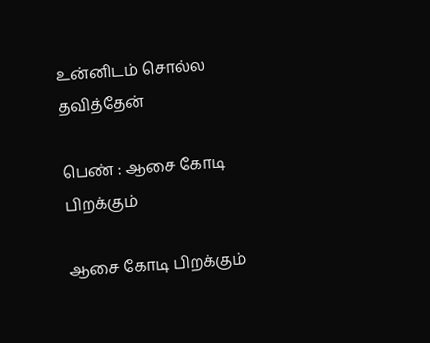உன்னிடம் சொல்ல தவித்தேன்

பெண் : ஆசை கோடி பிறக்கும்

ஆசை கோடி பிறக்கும்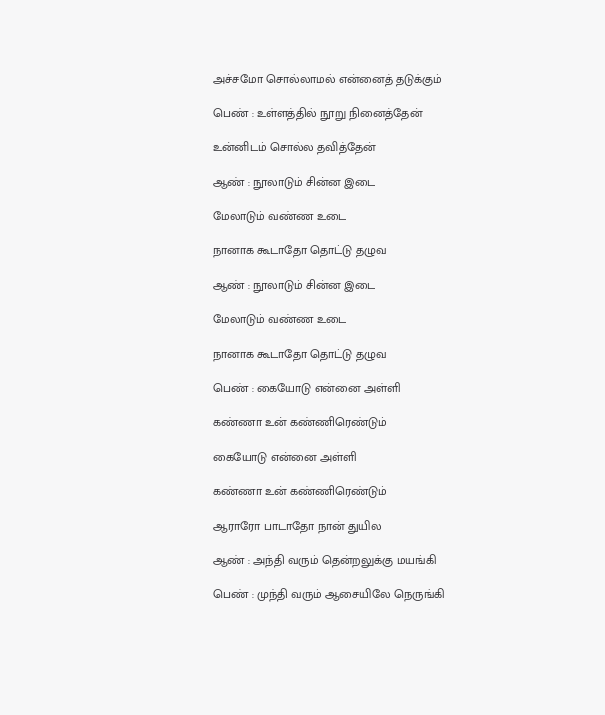அச்சமோ சொல்லாமல் என்னைத் தடுக்கும்

பெண் : உள்ளத்தில் நூறு நினைத்தேன்

உன்னிடம் சொல்ல தவித்தேன்

ஆண் : நூலாடும் சின்ன இடை

மேலாடும் வண்ண உடை

நானாக கூடாதோ தொட்டு தழுவ

ஆண் : நூலாடும் சின்ன இடை

மேலாடும் வண்ண உடை

நானாக கூடாதோ தொட்டு தழுவ

பெண் : கையோடு என்னை அள்ளி

கண்ணா உன் கண்ணிரெண்டும்

கையோடு என்னை அள்ளி

கண்ணா உன் கண்ணிரெண்டும்

ஆராரோ பாடாதோ நான் துயில

ஆண் : அந்தி வரும் தென்றலுக்கு மயங்கி

பெண் : முந்தி வரும் ஆசையிலே நெருங்கி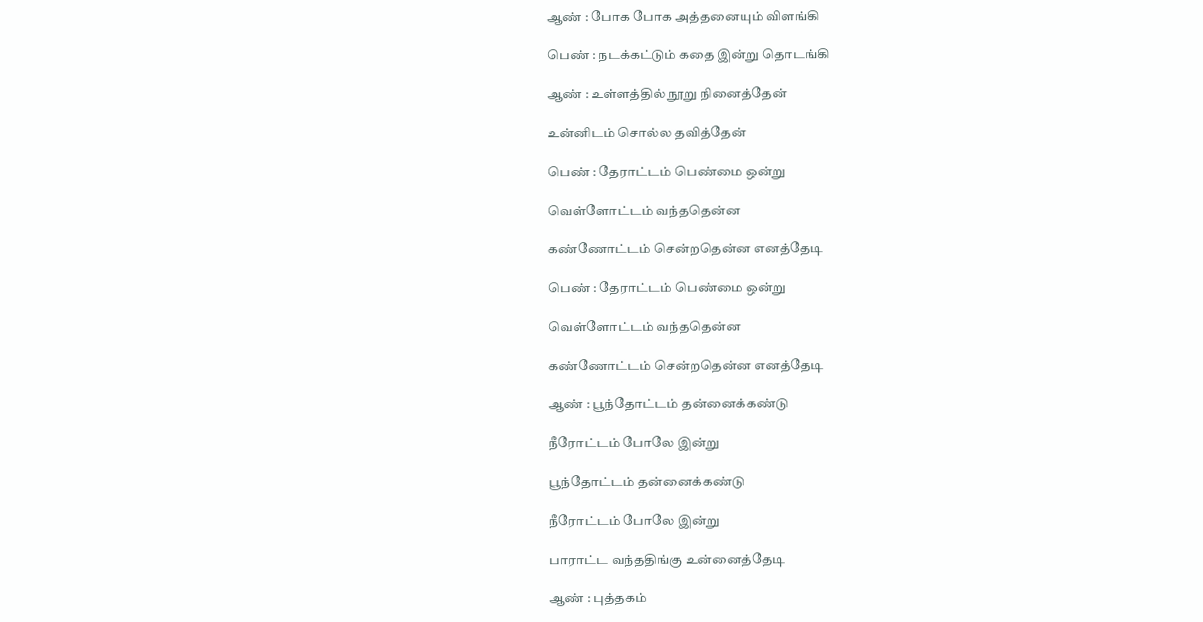ஆண் : போக போக அத்தனையும் விளங்கி

பெண் : நடக்கட்டும் கதை இன்று தொடங்கி

ஆண் : உள்ளத்தில் நூறு நினைத்தேன்

உன்னிடம் சொல்ல தவித்தேன்

பெண் : தேராட்டம் பெண்மை ஒன்று

வெள்ளோட்டம் வந்ததென்ன

கண்ணோட்டம் சென்றதென்ன எனத்தேடி

பெண் : தேராட்டம் பெண்மை ஒன்று

வெள்ளோட்டம் வந்ததென்ன

கண்ணோட்டம் சென்றதென்ன எனத்தேடி

ஆண் : பூந்தோட்டம் தன்னைக்கண்டு

நீரோட்டம் போலே இன்று

பூந்தோட்டம் தன்னைக்கண்டு

நீரோட்டம் போலே இன்று

பாராட்ட வந்ததிங்கு உன்னைத்தேடி

ஆண் : புத்தகம்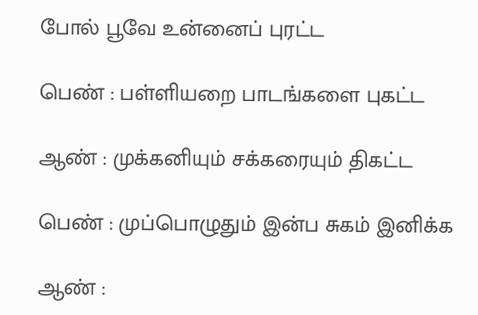போல் பூவே உன்னைப் புரட்ட

பெண் : பள்ளியறை பாடங்களை புகட்ட

ஆண் : முக்கனியும் சக்கரையும் திகட்ட

பெண் : முப்பொழுதும் இன்ப சுகம் இனிக்க

ஆண் :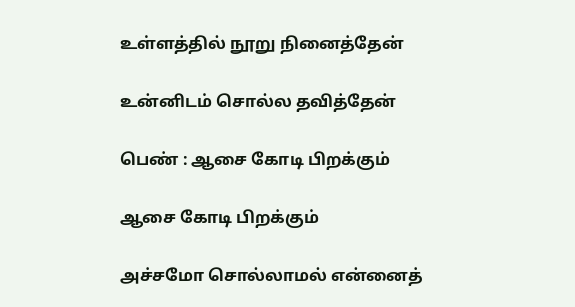உள்ளத்தில் நூறு நினைத்தேன்

உன்னிடம் சொல்ல தவித்தேன்

பெண் : ஆசை கோடி பிறக்கும்

ஆசை கோடி பிறக்கும்

அச்சமோ சொல்லாமல் என்னைத்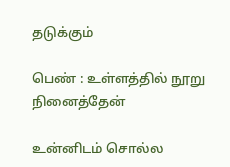தடுக்கும்

பெண் : உள்ளத்தில் நூறு நினைத்தேன்

உன்னிடம் சொல்ல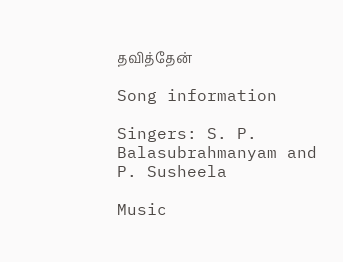தவித்தேன்

Song information

Singers: S. P. Balasubrahmanyam and P. Susheela

Music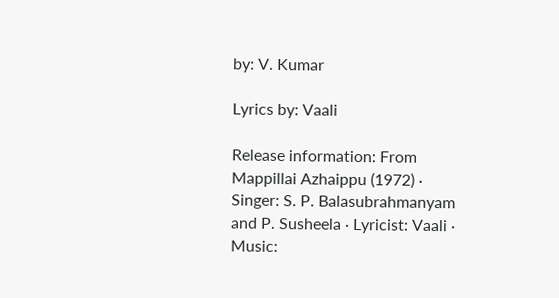by: V. Kumar

Lyrics by: Vaali

Release information: From Mappillai Azhaippu (1972) · Singer: S. P. Balasubrahmanyam and P. Susheela · Lyricist: Vaali · Music: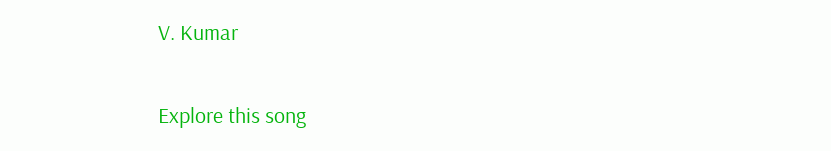V. Kumar

Explore this song